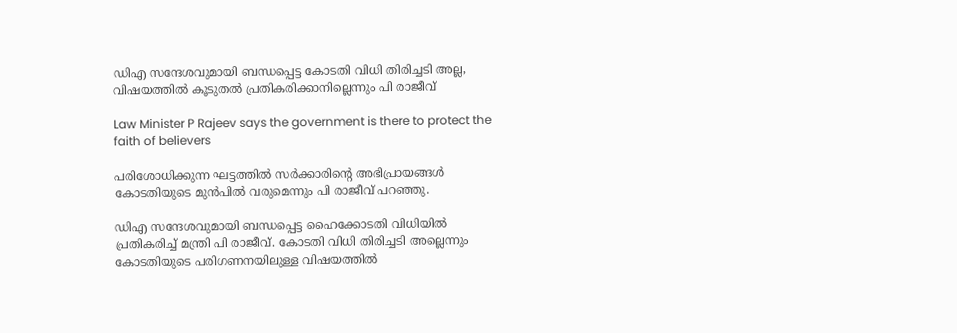ഡിഎ സന്ദേശവുമായി ബന്ധപ്പെട്ട കോടതി വിധി തിരിച്ചടി അല്ല, വിഷയത്തില്‍ കൂടുതല്‍ പ്രതികരിക്കാനില്ലെന്നും പി രാജീവ്

Law Minister P Rajeev says the government is there to protect the faith of believers

പരിശോധിക്കുന്ന ഘട്ടത്തില്‍ സര്‍ക്കാരിന്റെ അഭിപ്രായങ്ങള്‍ കോടതിയുടെ മുന്‍പില്‍ വരുമെന്നും പി രാജീവ് പറഞ്ഞു.

ഡിഎ സന്ദേശവുമായി ബന്ധപ്പെട്ട ഹൈക്കോടതി വിധിയില്‍ പ്രതികരിച്ച് മന്ത്രി പി രാജീവ്. കോടതി വിധി തിരിച്ചടി അല്ലെന്നും കോടതിയുടെ പരിഗണനയിലുള്ള വിഷയത്തില്‍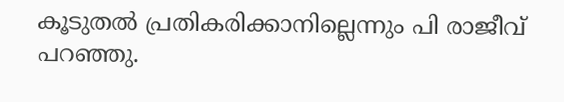കൂടുതല്‍ പ്രതികരിക്കാനില്ലെന്നും പി രാജീവ് പറഞ്ഞു.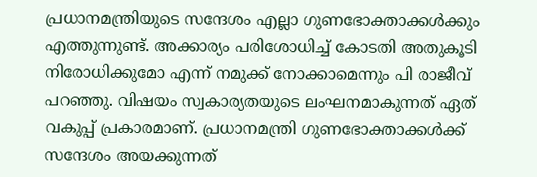പ്രധാനമന്ത്രിയുടെ സന്ദേശം എല്ലാ ഗുണഭോക്താക്കള്‍ക്കും എത്തുന്നുണ്ട്. അക്കാര്യം പരിശോധിച്ച് കോടതി അതുകൂടി നിരോധിക്കുമോ എന്ന് നമുക്ക് നോക്കാമെന്നും പി രാജീവ് പറഞ്ഞു. വിഷയം സ്വകാര്യതയുടെ ലംഘനമാകുന്നത് ഏത് വകുപ്പ് പ്രകാരമാണ്. പ്രധാനമന്ത്രി ഗുണഭോക്താക്കള്‍ക്ക് സന്ദേശം അയക്കുന്നത്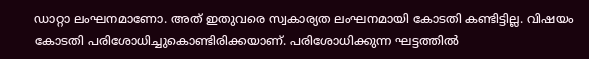ഡാറ്റാ ലംഘനമാണോ. അത് ഇതുവരെ സ്വകാര്യത ലംഘനമായി കോടതി കണ്ടിട്ടില്ല. വിഷയം കോടതി പരിശോധിച്ചുകൊണ്ടിരിക്കയാണ്. പരിശോധിക്കുന്ന ഘട്ടത്തില്‍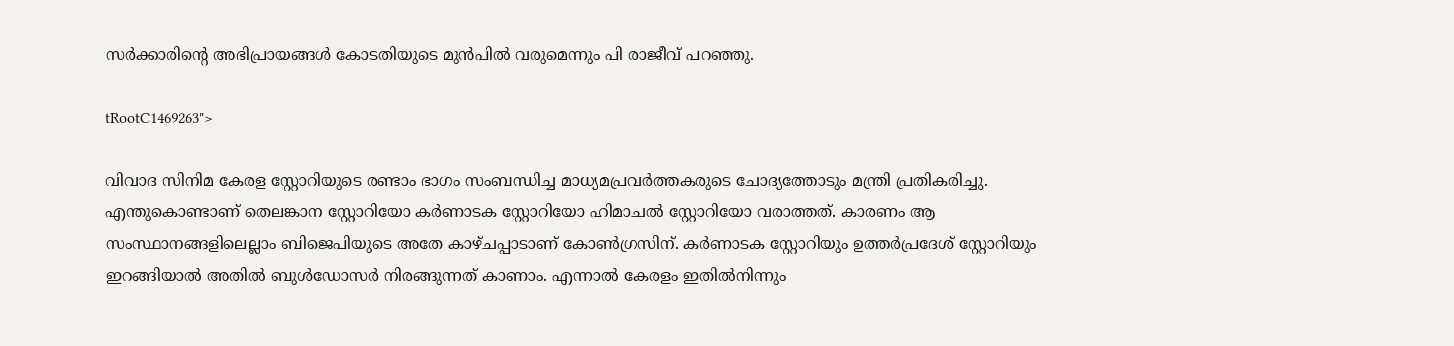സര്‍ക്കാരിന്റെ അഭിപ്രായങ്ങള്‍ കോടതിയുടെ മുന്‍പില്‍ വരുമെന്നും പി രാജീവ് പറഞ്ഞു.

tRootC1469263">

വിവാദ സിനിമ കേരള സ്റ്റോറിയുടെ രണ്ടാം ഭാഗം സംബന്ധിച്ച മാധ്യമപ്രവര്‍ത്തകരുടെ ചോദ്യത്തോടും മന്ത്രി പ്രതികരിച്ചു. എന്തുകൊണ്ടാണ് തെലങ്കാന സ്റ്റോറിയോ കര്‍ണാടക സ്റ്റോറിയോ ഹിമാചല്‍ സ്റ്റോറിയോ വരാത്തത്. കാരണം ആ സംസ്ഥാനങ്ങളിലെല്ലാം ബിജെപിയുടെ അതേ കാഴ്ചപ്പാടാണ് കോണ്‍ഗ്രസിന്. കര്‍ണാടക സ്റ്റോറിയും ഉത്തര്‍പ്രദേശ് സ്റ്റോറിയും ഇറങ്ങിയാല്‍ അതില്‍ ബുള്‍ഡോസര്‍ നിരങ്ങുന്നത് കാണാം. എന്നാല്‍ കേരളം ഇതില്‍നിന്നും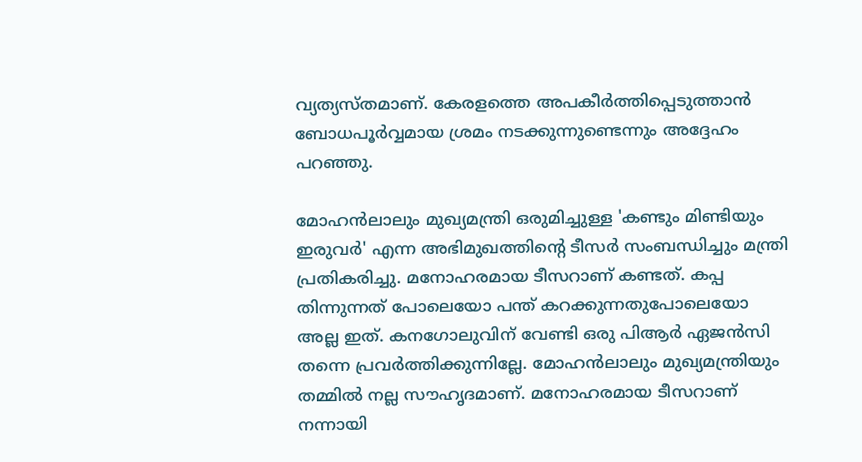വ്യത്യസ്തമാണ്. കേരളത്തെ അപകീര്‍ത്തിപ്പെടുത്താന്‍ ബോധപൂര്‍വ്വമായ ശ്രമം നടക്കുന്നുണ്ടെന്നും അദ്ദേഹം പറഞ്ഞു.

മോഹന്‍ലാലും മുഖ്യമന്ത്രി ഒരുമിച്ചുള്ള 'കണ്ടും മിണ്ടിയും ഇരുവര്‍' എന്ന അഭിമുഖത്തിന്റെ ടീസര്‍ സംബന്ധിച്ചും മന്ത്രി പ്രതികരിച്ചു. മനോഹരമായ ടീസറാണ് കണ്ടത്. കപ്പ തിന്നുന്നത് പോലെയോ പന്ത് കറക്കുന്നതുപോലെയോ അല്ല ഇത്. കനഗോലുവിന് വേണ്ടി ഒരു പിആര്‍ ഏജന്‍സി തന്നെ പ്രവര്‍ത്തിക്കുന്നില്ലേ. മോഹന്‍ലാലും മുഖ്യമന്ത്രിയും തമ്മില്‍ നല്ല സൗഹൃദമാണ്. മനോഹരമായ ടീസറാണ് നന്നായി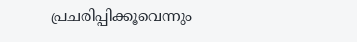പ്രചരിപ്പിക്കൂവെന്നും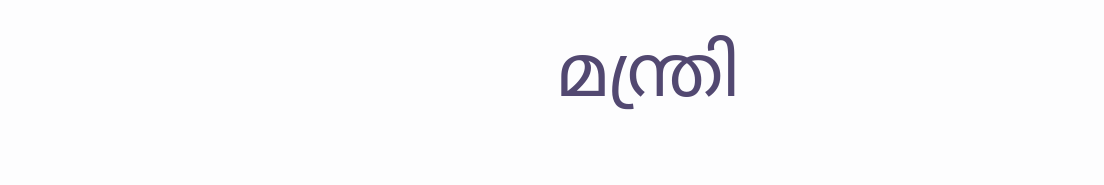മന്ത്രി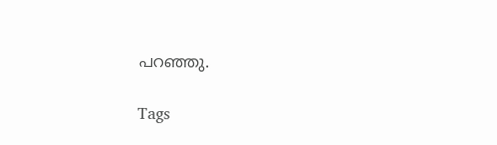പറഞ്ഞു.

Tags